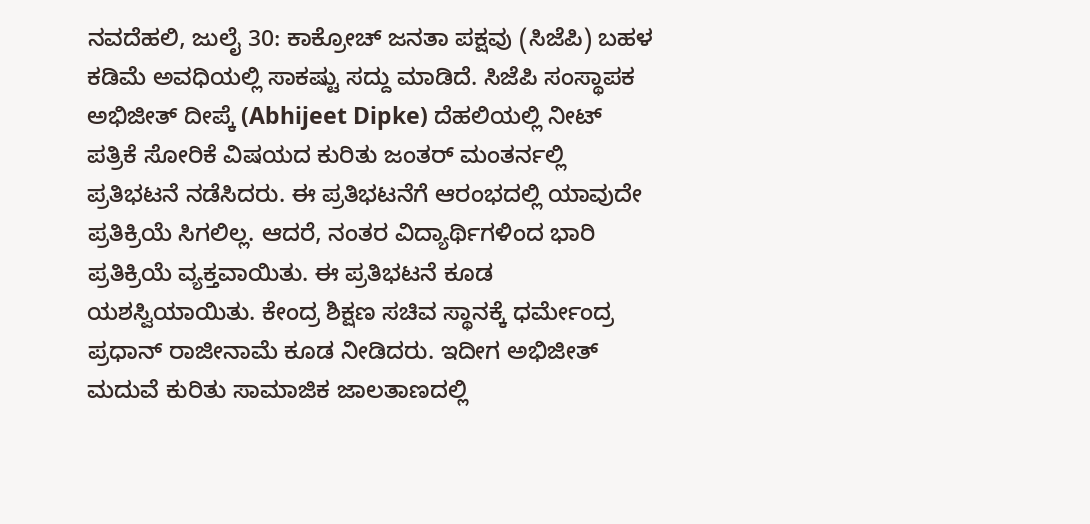ನವದೆಹಲಿ, ಜುಲೈ 30: ಕಾಕ್ರೋಚ್ ಜನತಾ ಪಕ್ಷವು (ಸಿಜೆಪಿ) ಬಹಳ ಕಡಿಮೆ ಅವಧಿಯಲ್ಲಿ ಸಾಕಷ್ಟು ಸದ್ದು ಮಾಡಿದೆ. ಸಿಜೆಪಿ ಸಂಸ್ಥಾಪಕ ಅಭಿಜೀತ್ ದೀಪ್ಕೆ (Abhijeet Dipke) ದೆಹಲಿಯಲ್ಲಿ ನೀಟ್ ಪತ್ರಿಕೆ ಸೋರಿಕೆ ವಿಷಯದ ಕುರಿತು ಜಂತರ್ ಮಂತರ್ನಲ್ಲಿ ಪ್ರತಿಭಟನೆ ನಡೆಸಿದರು. ಈ ಪ್ರತಿಭಟನೆಗೆ ಆರಂಭದಲ್ಲಿ ಯಾವುದೇ ಪ್ರತಿಕ್ರಿಯೆ ಸಿಗಲಿಲ್ಲ. ಆದರೆ, ನಂತರ ವಿದ್ಯಾರ್ಥಿಗಳಿಂದ ಭಾರಿ ಪ್ರತಿಕ್ರಿಯೆ ವ್ಯಕ್ತವಾಯಿತು. ಈ ಪ್ರತಿಭಟನೆ ಕೂಡ ಯಶಸ್ವಿಯಾಯಿತು. ಕೇಂದ್ರ ಶಿಕ್ಷಣ ಸಚಿವ ಸ್ಥಾನಕ್ಕೆ ಧರ್ಮೇಂದ್ರ ಪ್ರಧಾನ್ ರಾಜೀನಾಮೆ ಕೂಡ ನೀಡಿದರು. ಇದೀಗ ಅಭಿಜೀತ್ ಮದುವೆ ಕುರಿತು ಸಾಮಾಜಿಕ ಜಾಲತಾಣದಲ್ಲಿ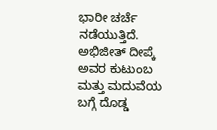ಭಾರೀ ಚರ್ಚೆ ನಡೆಯುತ್ತಿದೆ.
ಅಭಿಜೀತ್ ದೀಪ್ಕೆ ಅವರ ಕುಟುಂಬ ಮತ್ತು ಮದುವೆಯ ಬಗ್ಗೆ ದೊಡ್ಡ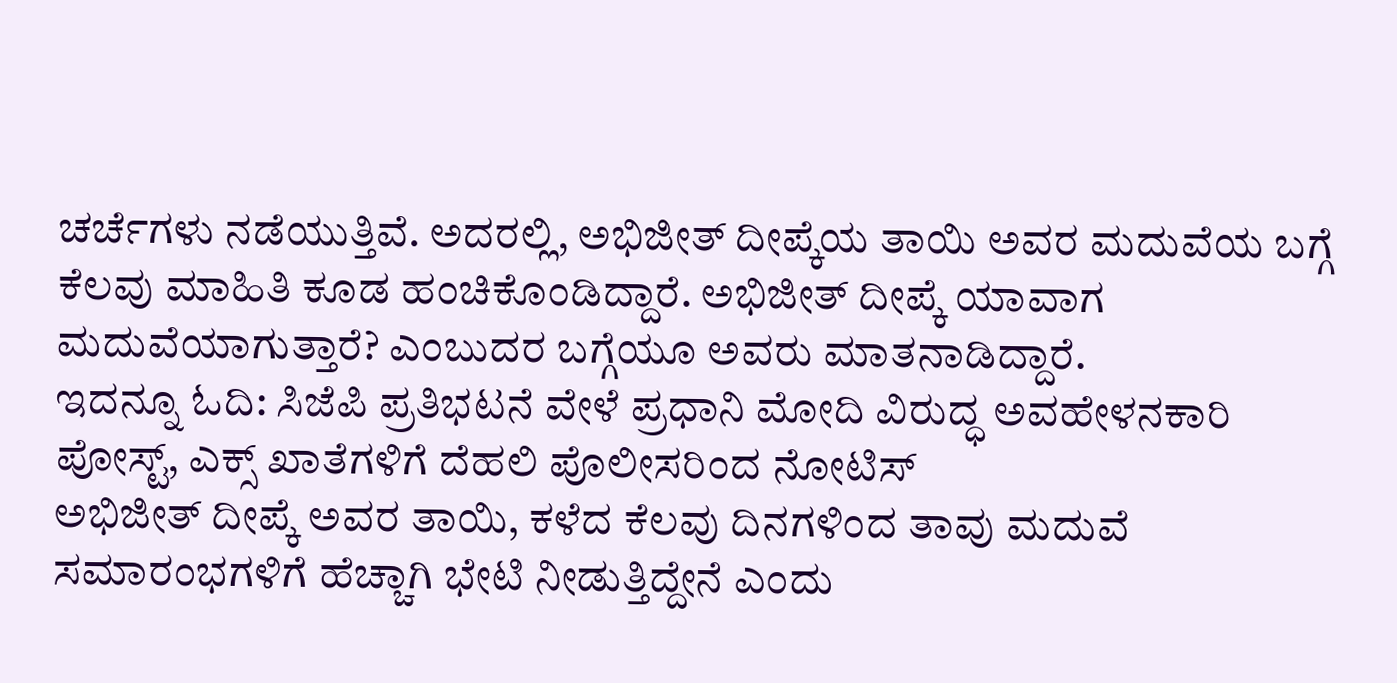ಚರ್ಚೆಗಳು ನಡೆಯುತ್ತಿವೆ. ಅದರಲ್ಲಿ, ಅಭಿಜೀತ್ ದೀಪ್ಕೆಯ ತಾಯಿ ಅವರ ಮದುವೆಯ ಬಗ್ಗೆ ಕೆಲವು ಮಾಹಿತಿ ಕೂಡ ಹಂಚಿಕೊಂಡಿದ್ದಾರೆ. ಅಭಿಜೀತ್ ದೀಪ್ಕೆ ಯಾವಾಗ ಮದುವೆಯಾಗುತ್ತಾರೆ? ಎಂಬುದರ ಬಗ್ಗೆಯೂ ಅವರು ಮಾತನಾಡಿದ್ದಾರೆ.
ಇದನ್ನೂ ಓದಿ: ಸಿಜೆಪಿ ಪ್ರತಿಭಟನೆ ವೇಳೆ ಪ್ರಧಾನಿ ಮೋದಿ ವಿರುದ್ಧ ಅವಹೇಳನಕಾರಿ ಪೋಸ್ಟ್, ಎಕ್ಸ್ ಖಾತೆಗಳಿಗೆ ದೆಹಲಿ ಪೊಲೀಸರಿಂದ ನೋಟಿಸ್
ಅಭಿಜೀತ್ ದೀಪ್ಕೆ ಅವರ ತಾಯಿ, ಕಳೆದ ಕೆಲವು ದಿನಗಳಿಂದ ತಾವು ಮದುವೆ ಸಮಾರಂಭಗಳಿಗೆ ಹೆಚ್ಚಾಗಿ ಭೇಟಿ ನೀಡುತ್ತಿದ್ದೇನೆ ಎಂದು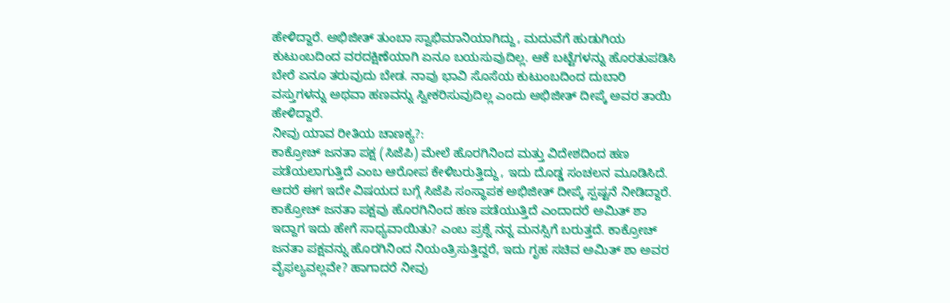ಹೇಳಿದ್ದಾರೆ. ಅಭಿಜೀತ್ ತುಂಬಾ ಸ್ವಾಭಿಮಾನಿಯಾಗಿದ್ದು, ಮದುವೆಗೆ ಹುಡುಗಿಯ ಕುಟುಂಬದಿಂದ ವರದಕ್ಷಿಣೆಯಾಗಿ ಏನೂ ಬಯಸುವುದಿಲ್ಲ. ಆಕೆ ಬಟ್ಟೆಗಳನ್ನು ಹೊರತುಪಡಿಸಿ ಬೇರೆ ಏನೂ ತರುವುದು ಬೇಡ. ನಾವು ಭಾವಿ ಸೊಸೆಯ ಕುಟುಂಬದಿಂದ ದುಬಾರಿ ವಸ್ತುಗಳನ್ನು ಅಥವಾ ಹಣವನ್ನು ಸ್ವೀಕರಿಸುವುದಿಲ್ಲ ಎಂದು ಅಭಿಜೀತ್ ದೀಪ್ಕೆ ಅವರ ತಾಯಿ ಹೇಳಿದ್ದಾರೆ.
ನೀವು ಯಾವ ರೀತಿಯ ಚಾಣಕ್ಯ?:
ಕಾಕ್ರೋಚ್ ಜನತಾ ಪಕ್ಷ (ಸಿಜೆಪಿ) ಮೇಲೆ ಹೊರಗಿನಿಂದ ಮತ್ತು ವಿದೇಶದಿಂದ ಹಣ ಪಡೆಯಲಾಗುತ್ತಿದೆ ಎಂಬ ಆರೋಪ ಕೇಳಿಬರುತ್ತಿದ್ದು, ಇದು ದೊಡ್ಡ ಸಂಚಲನ ಮೂಡಿಸಿದೆ. ಆದರೆ ಈಗ ಇದೇ ವಿಷಯದ ಬಗ್ಗೆ ಸಿಜೆಪಿ ಸಂಸ್ಥಾಪಕ ಅಭಿಜೀತ್ ದೀಪ್ಕೆ ಸ್ಪಷ್ಟನೆ ನೀಡಿದ್ದಾರೆ. ಕಾಕ್ರೋಚ್ ಜನತಾ ಪಕ್ಷವು ಹೊರಗಿನಿಂದ ಹಣ ಪಡೆಯುತ್ತಿದೆ ಎಂದಾದರೆ ಅಮಿತ್ ಶಾ ಇದ್ದಾಗ ಇದು ಹೇಗೆ ಸಾಧ್ಯವಾಯಿತು? ಎಂಬ ಪ್ರಶ್ನೆ ನನ್ನ ಮನಸ್ಸಿಗೆ ಬರುತ್ತದೆ. ಕಾಕ್ರೋಚ್ ಜನತಾ ಪಕ್ಷವನ್ನು ಹೊರಗಿನಿಂದ ನಿಯಂತ್ರಿಸುತ್ತಿದ್ದರೆ, ಇದು ಗೃಹ ಸಚಿವ ಅಮಿತ್ ಶಾ ಅವರ ವೈಫಲ್ಯವಲ್ಲವೇ? ಹಾಗಾದರೆ ನೀವು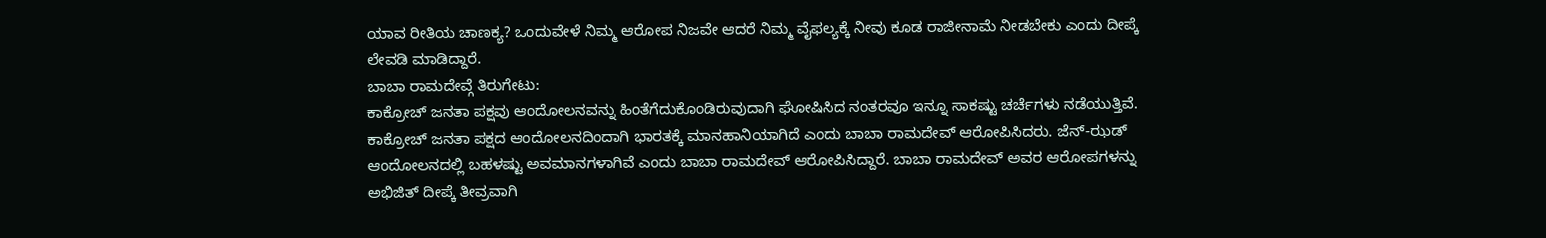ಯಾವ ರೀತಿಯ ಚಾಣಕ್ಯ? ಒಂದುವೇಳೆ ನಿಮ್ಮ ಆರೋಪ ನಿಜವೇ ಆದರೆ ನಿಮ್ಮ ವೈಫಲ್ಯಕ್ಕೆ ನೀವು ಕೂಡ ರಾಜೀನಾಮೆ ನೀಡಬೇಕು ಎಂದು ದೀಪ್ಕೆ ಲೇವಡಿ ಮಾಡಿದ್ದಾರೆ.
ಬಾಬಾ ರಾಮದೇವ್ಗೆ ತಿರುಗೇಟು:
ಕಾಕ್ರೋಚ್ ಜನತಾ ಪಕ್ಷವು ಆಂದೋಲನವನ್ನು ಹಿಂತೆಗೆದುಕೊಂಡಿರುವುದಾಗಿ ಘೋಷಿಸಿದ ನಂತರವೂ ಇನ್ನೂ ಸಾಕಷ್ಟು ಚರ್ಚೆಗಳು ನಡೆಯುತ್ತಿವೆ. ಕಾಕ್ರೋಚ್ ಜನತಾ ಪಕ್ಷದ ಆಂದೋಲನದಿಂದಾಗಿ ಭಾರತಕ್ಕೆ ಮಾನಹಾನಿಯಾಗಿದೆ ಎಂದು ಬಾಬಾ ರಾಮದೇವ್ ಆರೋಪಿಸಿದರು. ಜೆನ್-ಝಡ್ ಆಂದೋಲನದಲ್ಲಿ ಬಹಳಷ್ಟು ಅವಮಾನಗಳಾಗಿವೆ ಎಂದು ಬಾಬಾ ರಾಮದೇವ್ ಆರೋಪಿಸಿದ್ದಾರೆ. ಬಾಬಾ ರಾಮದೇವ್ ಅವರ ಆರೋಪಗಳನ್ನು ಅಭಿಜಿತ್ ದೀಪ್ಕೆ ತೀವ್ರವಾಗಿ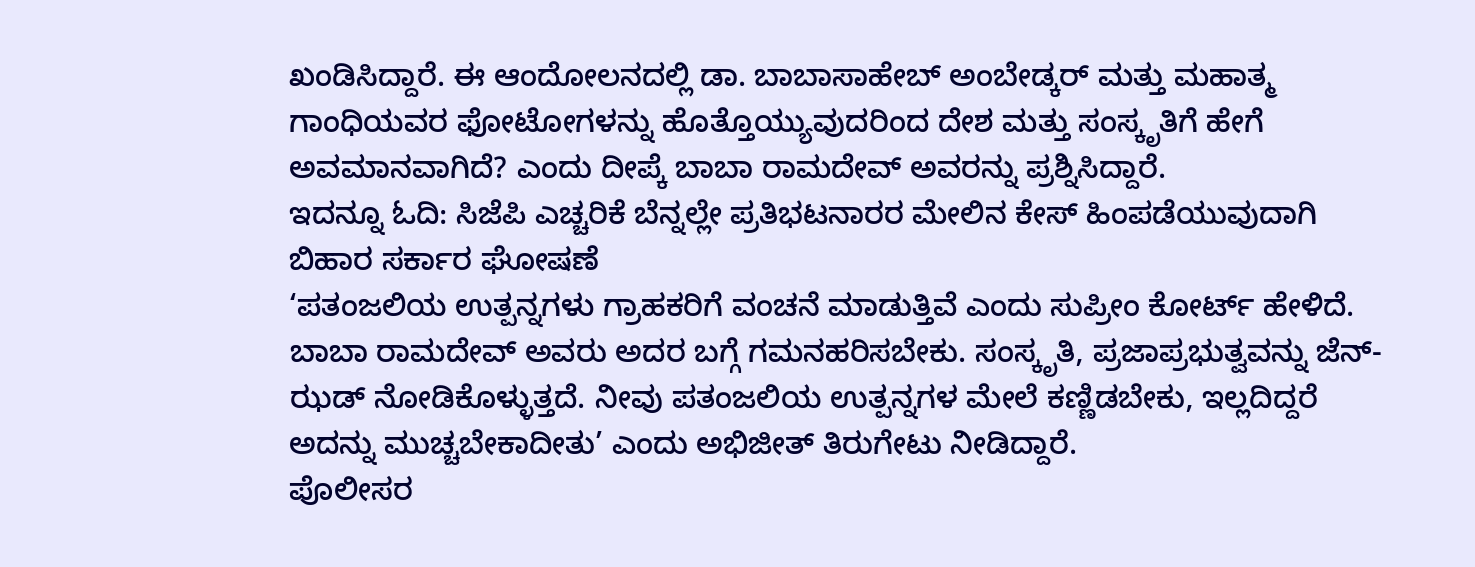ಖಂಡಿಸಿದ್ದಾರೆ. ಈ ಆಂದೋಲನದಲ್ಲಿ ಡಾ. ಬಾಬಾಸಾಹೇಬ್ ಅಂಬೇಡ್ಕರ್ ಮತ್ತು ಮಹಾತ್ಮ ಗಾಂಧಿಯವರ ಫೋಟೋಗಳನ್ನು ಹೊತ್ತೊಯ್ಯುವುದರಿಂದ ದೇಶ ಮತ್ತು ಸಂಸ್ಕೃತಿಗೆ ಹೇಗೆ ಅವಮಾನವಾಗಿದೆ? ಎಂದು ದೀಪ್ಕೆ ಬಾಬಾ ರಾಮದೇವ್ ಅವರನ್ನು ಪ್ರಶ್ನಿಸಿದ್ದಾರೆ.
ಇದನ್ನೂ ಓದಿ: ಸಿಜೆಪಿ ಎಚ್ಚರಿಕೆ ಬೆನ್ನಲ್ಲೇ ಪ್ರತಿಭಟನಾರರ ಮೇಲಿನ ಕೇಸ್ ಹಿಂಪಡೆಯುವುದಾಗಿ ಬಿಹಾರ ಸರ್ಕಾರ ಘೋಷಣೆ
‘ಪತಂಜಲಿಯ ಉತ್ಪನ್ನಗಳು ಗ್ರಾಹಕರಿಗೆ ವಂಚನೆ ಮಾಡುತ್ತಿವೆ ಎಂದು ಸುಪ್ರೀಂ ಕೋರ್ಟ್ ಹೇಳಿದೆ. ಬಾಬಾ ರಾಮದೇವ್ ಅವರು ಅದರ ಬಗ್ಗೆ ಗಮನಹರಿಸಬೇಕು. ಸಂಸ್ಕೃತಿ, ಪ್ರಜಾಪ್ರಭುತ್ವವನ್ನು ಜೆನ್-ಝಡ್ ನೋಡಿಕೊಳ್ಳುತ್ತದೆ. ನೀವು ಪತಂಜಲಿಯ ಉತ್ಪನ್ನಗಳ ಮೇಲೆ ಕಣ್ಣಿಡಬೇಕು, ಇಲ್ಲದಿದ್ದರೆ ಅದನ್ನು ಮುಚ್ಚಬೇಕಾದೀತು’ ಎಂದು ಅಭಿಜೀತ್ ತಿರುಗೇಟು ನೀಡಿದ್ದಾರೆ.
ಪೊಲೀಸರ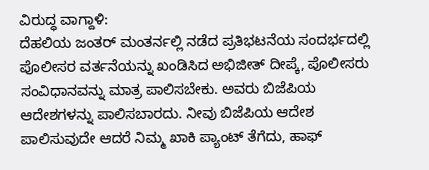ವಿರುದ್ಧ ವಾಗ್ದಾಳಿ:
ದೆಹಲಿಯ ಜಂತರ್ ಮಂತರ್ನಲ್ಲಿ ನಡೆದ ಪ್ರತಿಭಟನೆಯ ಸಂದರ್ಭದಲ್ಲಿ ಪೊಲೀಸರ ವರ್ತನೆಯನ್ನು ಖಂಡಿಸಿದ ಅಭಿಜೀತ್ ದೀಪ್ಕೆ, ಪೊಲೀಸರು ಸಂವಿಧಾನವನ್ನು ಮಾತ್ರ ಪಾಲಿಸಬೇಕು. ಅವರು ಬಿಜೆಪಿಯ ಆದೇಶಗಳನ್ನು ಪಾಲಿಸಬಾರದು. ನೀವು ಬಿಜೆಪಿಯ ಆದೇಶ ಪಾಲಿಸುವುದೇ ಆದರೆ ನಿಮ್ಮ ಖಾಕಿ ಪ್ಯಾಂಟ್ ತೆಗೆದು, ಹಾಫ್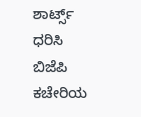ಶಾರ್ಟ್ಸ್ ಧರಿಸಿ ಬಿಜೆಪಿ ಕಚೇರಿಯ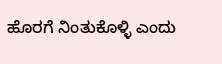ಹೊರಗೆ ನಿಂತುಕೊಳ್ಳಿ ಎಂದು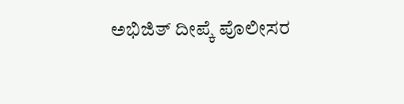ಅಭಿಜಿತ್ ದೀಪ್ಕೆ ಪೊಲೀಸರ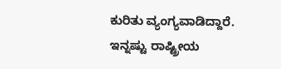ಕುರಿತು ವ್ಯಂಗ್ಯವಾಡಿದ್ದಾರೆ.
ಇನ್ನಷ್ಟು ರಾಷ್ಟ್ರೀಯ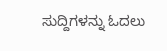ಸುದ್ದಿಗಳನ್ನು ಓದಲು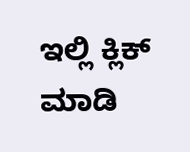ಇಲ್ಲಿ ಕ್ಲಿಕ್ ಮಾಡಿ